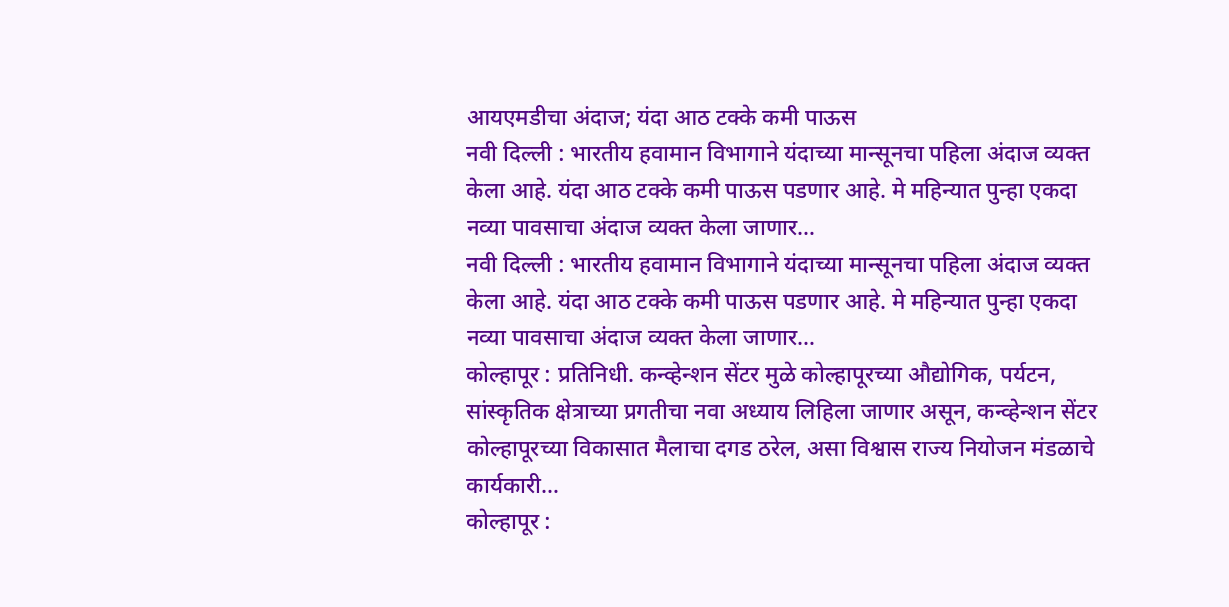आयएमडीचा अंदाज; यंदा आठ टक्के कमी पाऊस
नवी दिल्ली : भारतीय हवामान विभागाने यंदाच्या मान्सूनचा पहिला अंदाज व्यक्त केला आहे. यंदा आठ टक्के कमी पाऊस पडणार आहे. मे महिन्यात पुन्हा एकदा नव्या पावसाचा अंदाज व्यक्त केला जाणार…
नवी दिल्ली : भारतीय हवामान विभागाने यंदाच्या मान्सूनचा पहिला अंदाज व्यक्त केला आहे. यंदा आठ टक्के कमी पाऊस पडणार आहे. मे महिन्यात पुन्हा एकदा नव्या पावसाचा अंदाज व्यक्त केला जाणार…
कोल्हापूर : प्रतिनिधी. कन्व्हेन्शन सेंटर मुळे कोल्हापूरच्या औद्योगिक, पर्यटन, सांस्कृतिक क्षेत्राच्या प्रगतीचा नवा अध्याय लिहिला जाणार असून, कन्व्हेन्शन सेंटर कोल्हापूरच्या विकासात मैलाचा दगड ठरेल, असा विश्वास राज्य नियोजन मंडळाचे कार्यकारी…
कोल्हापूर :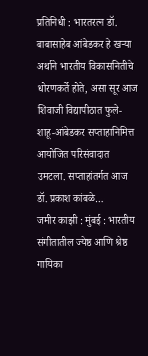प्रतिनिधी : भारतरत्न डॉ. बाबासाहेब आंबेडकर हे खऱ्या अर्थाने भारतीय विकासनितीचे धोरणकर्ते होते, असा सूर आज शिवाजी विद्यापीठात फुले-शाहू-आंबेडकर सप्ताहानिमित्त आयोजित परिसंवादात उमटला. सप्ताहांतर्गत आज डॉ. प्रकाश कांबळे…
जमीर काझी : मुंबई : भारतीय संगीतातील ज्येष्ठ आणि श्रेष्ठ गायिका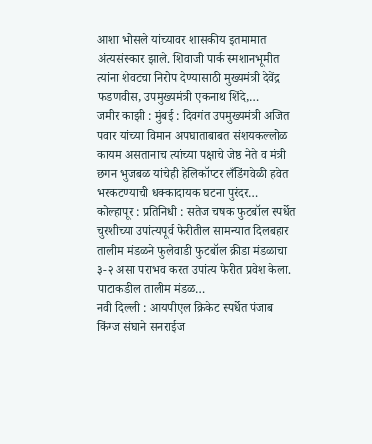आशा भोसले यांच्यावर शासकीय इतमामात अंत्यसंस्कार झाले. शिवाजी पार्क स्मशानभूमीत त्यांना शेवटचा निरोप देण्यासाठी मुख्यमंत्री देवेंद्र फडणवीस, उपमुख्यमंत्री एकनाथ शिंदे,…
जमीर काझी : मुंबई : दिवगंत उपमुख्यमंत्री अजित पवार यांच्या विमान अपघाताबाबत संशयकल्लोळ कायम असतानाच त्यांच्या पक्षाचे जेष्ठ नेते व मंत्री छगन भुजबळ यांचेही हेलिकॉप्टर लँडिंगवेळी हवेत भरकटण्याची धक्कादायक घटना पुरंदर…
कोल्हापूर : प्रतिनिधी : सतेज चषक फुटबॉल स्पर्धेत चुरशीच्या उपांत्यपूर्व फेरीतील सामन्यात दिलबहार तालीम मंडळने फुलेवाडी फुटबॉल क्रीडा मंडळाचा ३-२ असा पराभव करत उपांत्य फेरीत प्रवेश केला. पाटाकडील तालीम मंडळ…
नवी दिल्ली : आयपीएल क्रिकेट स्पर्धेत पंजाब किंग्ज संघाने सनराईज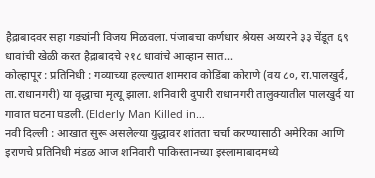हैद्राबादवर सहा गड्यांनी विजय मिळवला. पंजाबचा कर्णधार श्रेयस अय्यरने ३३ चेंडूत ६९ धावांची खेळी करत हैद्राबादचे २१८ धावांचे आव्हान सात…
कोल्हापूर : प्रतिनिधी : गव्याच्या हल्ल्यात शामराव कोडिंबा कोराणे (वय ८०, रा.पालखुर्द, ता.राधानगरी) या वृद्धाचा मृत्यू झाला. शनिवारी दुपारी राधानगरी तालुक्यातील पालखुर्द या गावात घटना घडली. (Elderly Man Killed in…
नवी दिल्ली : आखात सुरू असलेल्या युद्धावर शांतता चर्चा करण्यासाठी अमेरिका आणि इराणचे प्रतिनिधी मंडळ आज शनिवारी पाकिस्तानच्या इस्लामाबादमध्ये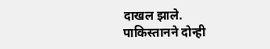दाखल झाले. पाकिस्तानने दोन्ही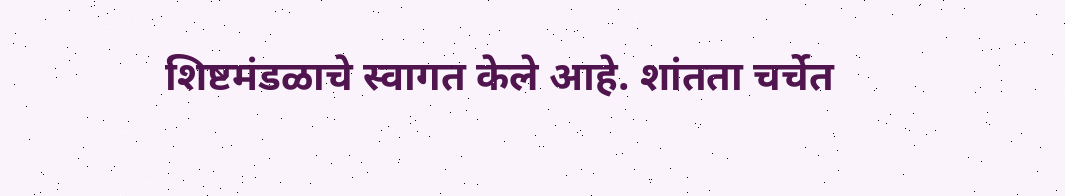शिष्टमंडळाचे स्वागत केले आहे. शांतता चर्चेत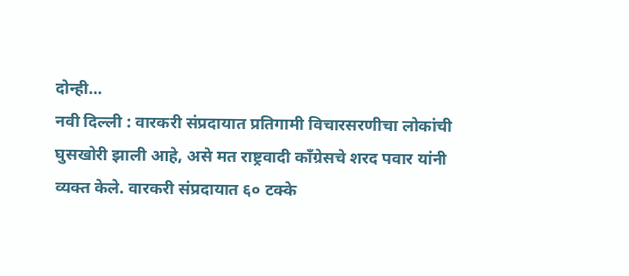दोन्ही…
नवी दिल्ली : वारकरी संप्रदायात प्रतिगामी विचारसरणीचा लोकांची घुसखोरी झाली आहे, असे मत राष्ट्रवादी काँग्रेसचे शरद पवार यांनी व्यक्त केले. वारकरी संप्रदायात ६० टक्के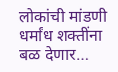लोकांची मांडणी धर्मांध शक्तींना बळ देणार…